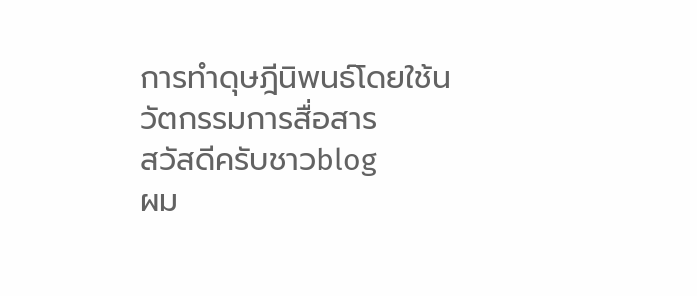การทำดุษฎีนิพนธ์โดยใช้นวัตกรรมการสื่อสาร
สวัสดีครับชาวblog
ผม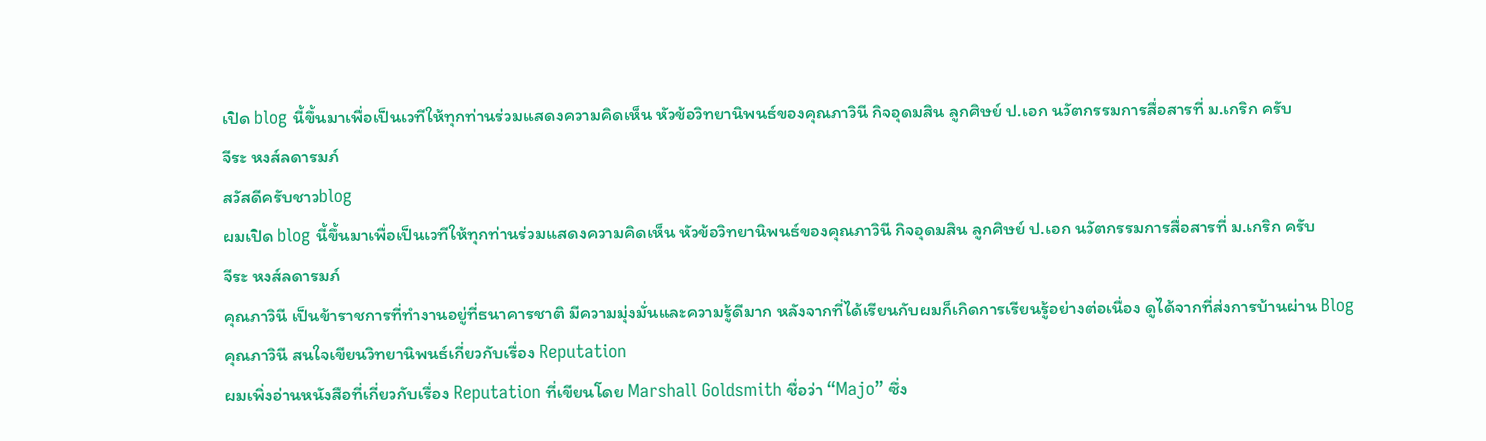เปิด blog นี้ขึ้นมาเพื่อเป็นเวทีให้ทุกท่านร่วมเเสดงความคิดเห็น หัวข้อวิทยานิพนธ์ของคุณภาวินี กิจอุดมสิน ลูกศิษย์ ป.เอก นวัตกรรมการสื่อสารที่ ม.เกริก ครับ
จีระ หงส์ลดารมภ์
สวัสดีครับชาวblog
ผมเปิด blog นี้ขึ้นมาเพื่อเป็นเวทีให้ทุกท่านร่วมเเสดงความคิดเห็น หัวข้อวิทยานิพนธ์ของคุณภาวินี กิจอุดมสิน ลูกศิษย์ ป.เอก นวัตกรรมการสื่อสารที่ ม.เกริก ครับ
จีระ หงส์ลดารมภ์
คุณภาวินี เป็นข้าราชการที่ทำงานอยู่ที่ธนาคารชาติ มีความมุ่งมั่นและความรู้ดีมาก หลังจากที่ได้เรียนกับผมก็เกิดการเรียนรู้อย่างต่อเนื่อง ดูได้จากที่ส่งการบ้านผ่าน Blog
คุณภาวินี สนใจเขียนวิทยานิพนธ์เกี่ยวกับเรื่อง Reputation
ผมเพิ่งอ่านหนังสือที่เกี่ยวกับเรื่อง Reputation ที่เขียนโดย Marshall Goldsmith ชื่อว่า “Majo” ซึ่ง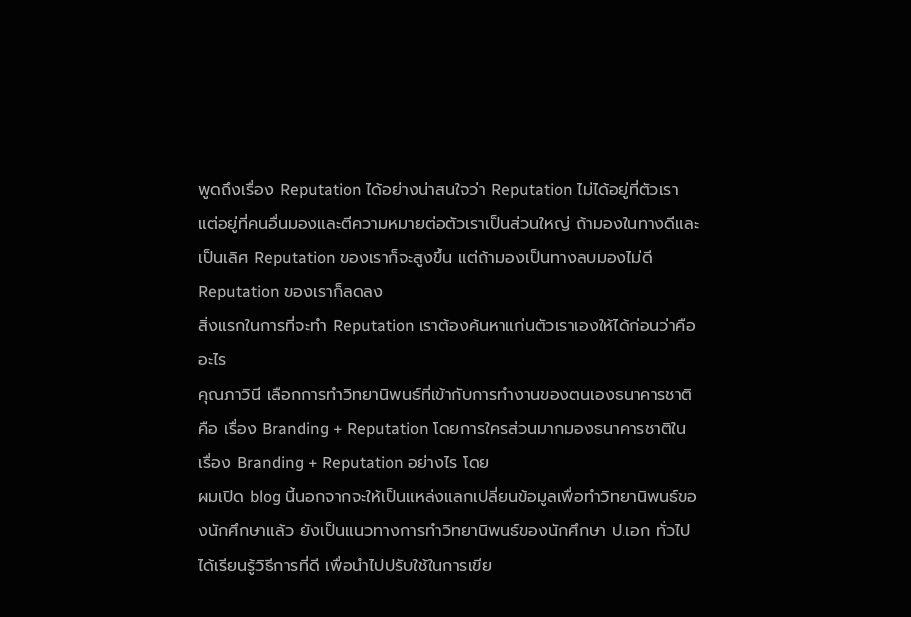พูดถึงเรื่อง Reputation ได้อย่างน่าสนใจว่า Reputation ไม่ได้อยู่ที่ตัวเรา แต่อยู่ที่คนอื่นมองและตีความหมายต่อตัวเราเป็นส่วนใหญ่ ถ้ามองในทางดีและเป็นเลิศ Reputation ของเราก็จะสูงขึ้น แต่ถ้ามองเป็นทางลบมองไม่ดี Reputation ของเราก็ลดลง
สิ่งแรกในการที่จะทำ Reputation เราต้องค้นหาแก่นตัวเราเองให้ได้ก่อนว่าคืออะไร
คุณภาวินี เลือกการทำวิทยานิพนธ์ที่เข้ากับการทำงานของตนเองธนาคารชาติ คือ เรื่อง Branding + Reputation โดยการใครส่วนมากมองธนาคารชาติในเรื่อง Branding + Reputation อย่างไร โดย
ผมเปิด blog นี้นอกจากจะให้เป็นแหล่งแลกเปลี่ยนข้อมูลเพื่อทำวิทยานิพนธ์ของนักศึกษาแล้ว ยังเป็นแนวทางการทำวิทยานิพนธ์ของนักศึกษา ป.เอก ทั่วไปได้เรียนรู้วิธีการที่ดี เพื่อนำไปปรับใช้ในการเขีย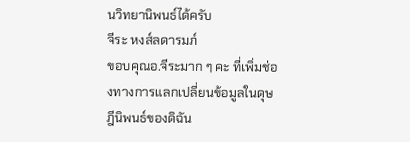นวิทยานิพนธ์ได้ครับ
จีระ หงส์ลดารมภ์
ขอบคุณอ.จีระมาก ๆ คะ ที่เพิ่มช่องทางการแลกเปลี่ยนข้อมูลในดุษฎีนิพนธ์ของดิฉัน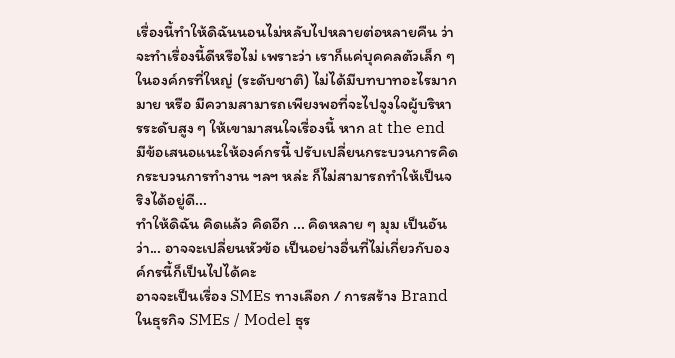เรื่องนี้ทำให้ดิฉันนอนไม่หลับไปหลายต่อหลายคืน ว่า จะทำเรื่องนี้ดีหรือไม่ เพราะว่า เราก็แค่บุคคลตัวเล็ก ๆ ในองค์กรที่ใหญ่ (ระดับชาติ) ไม่ได้มีบทบาทอะไรมากมาย หรือ มีความสามารถเพียงพอที่จะไปจูงใจผู้บริหารระดับสูง ๆ ให้เขามาสนใจเรื่องนี้ หาก at the end มีข้อเสนอแนะให้องค์กรนี้ ปรับเปลี่ยนกระบวนการคิด กระบวนการทำงาน ฯลฯ หล่ะ ก็ไม่สามารถทำให้เป็นจริงได้อยู่ดี...
ทำให้ดิฉัน คิดแล้ว คิดอีก ... คิดหลาย ๆ มุม เป็นอันว่า... อาจจะเปลี่ยนหัวข้อ เป็นอย่างอื่นที่ไม่เกี่ยวกับองค์กรนี้ก็เป็นไปได้คะ
อาจจะเป็นเรื่อง SMEs ทางเลือก / การสร้าง Brand ในธุรกิจ SMEs / Model ธุร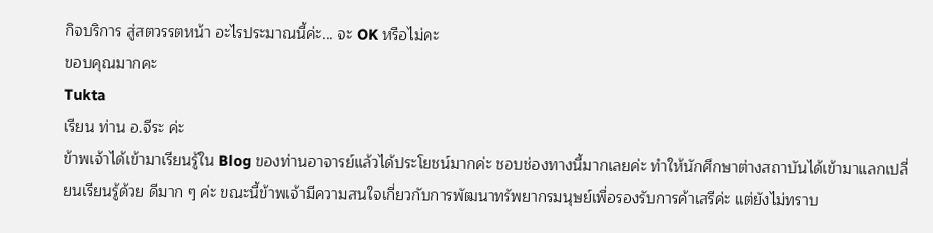กิจบริการ สู่สตวรรตหน้า อะไรประมาณนี้ค่ะ... จะ OK หรือไม่คะ
ขอบคุณมากคะ
Tukta
เรียน ท่าน อ.จีระ ค่ะ
ข้าพเจ้าได้เข้ามาเรียนรู้ใน Blog ของท่านอาจารย์แล้วได้ประโยชน์มากค่ะ ชอบช่องทางนี้มากเลยค่ะ ทำให้นักศึกษาต่างสถาบันได้เข้ามาแลกเปลี่ยนเรียนรู้ด้วย ดีมาก ๆ ค่ะ ขณะนี้ข้าพเจ้ามีความสนใจเกี่ยวกับการพัฒนาทรัพยากรมนุษย์เพื่อรองรับการค้าเสรีค่ะ แต่ยังไม่ทราบ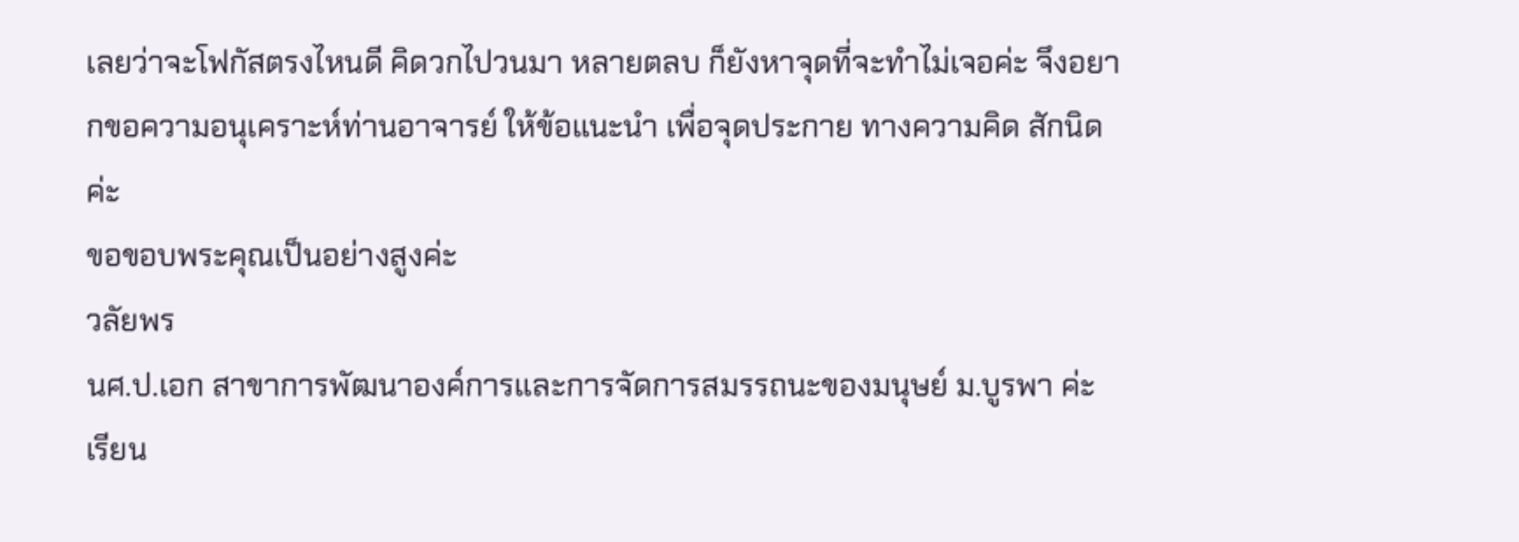เลยว่าจะโฟกัสตรงไหนดี คิดวกไปวนมา หลายตลบ ก็ยังหาจุดที่จะทำไม่เจอค่ะ จึงอยากขอความอนุเคราะห์ท่านอาจารย์ ให้ข้อแนะนำ เพื่อจุดประกาย ทางความคิด สักนิดค่ะ
ขอขอบพระคุณเป็นอย่างสูงค่ะ
วลัยพร
นศ.ป.เอก สาขาการพัฒนาองค์การและการจัดการสมรรถนะของมนุษย์ ม.บูรพา ค่ะ
เรียน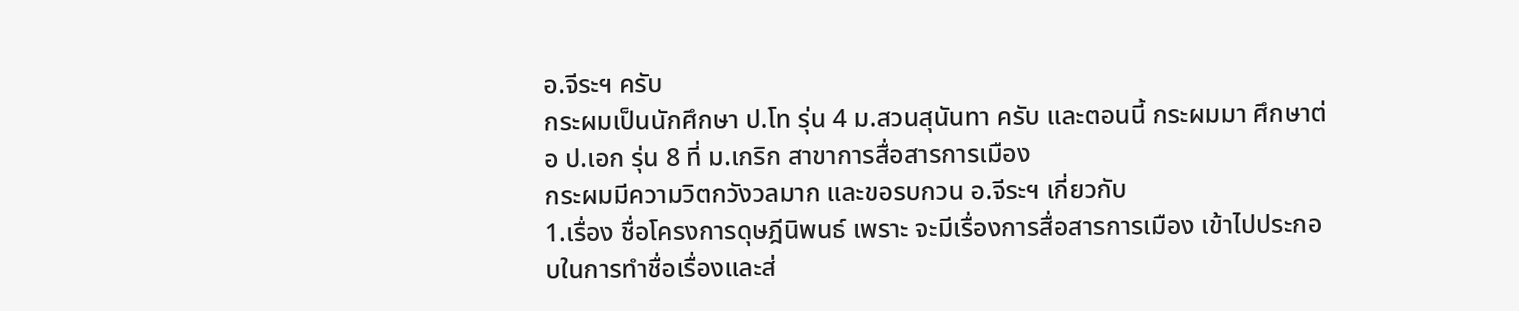อ.จีระฯ ครับ
กระผมเป็นนักศึกษา ป.โท รุ่น 4 ม.สวนสุนันทา ครับ และตอนนี้ กระผมมา ศึกษาต่อ ป.เอก รุ่น 8 ที่ ม.เกริก สาขาการสื่อสารการเมือง
กระผมมีความวิตกวังวลมาก และขอรบกวน อ.จีระฯ เกี่ยวกับ
1.เรื่อง ชื่อโครงการดุษฎีนิพนธ์ เพราะ จะมีเรื่องการสื่อสารการเมือง เข้าไปประกอบในการทำชื่อเรื่องและส่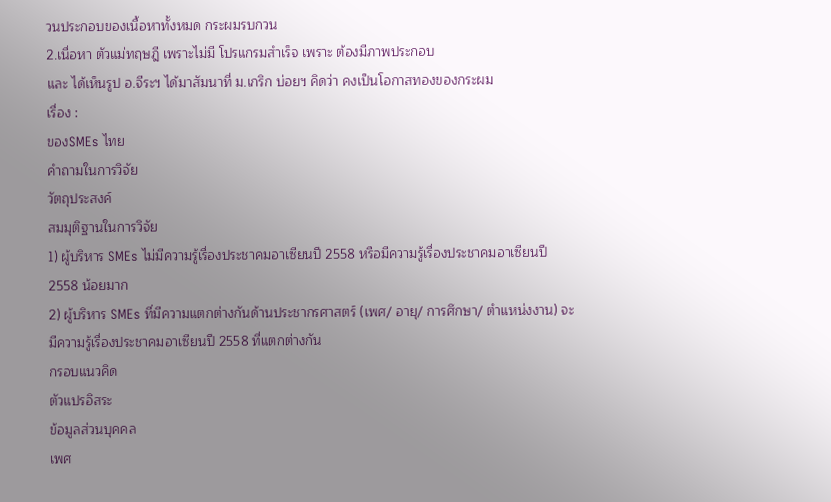วนประกอบของเนื้อหาทั้งหมด กระผมรบกวน
2.เนื่อหา ตัวแม่ทฤษฎี เพราะไม่มี โปรแกรมสำเร็จ เพราะ ต้องมีภาพประกอบ
และ ได้เห็นรูป อ.จีระฯ ได้มาสัมนาที่ ม.เกริก บ่อยฯ คิดว่า คงเป็นโอกาสทองของกระผม
เรื่อง :
ของSMEs ไทย
คำถามในการวิจัย
วัตถุประสงค์
สมมุติฐานในการวิจัย
1) ผู้บริหาร SMEs ไม่มีความรู้เรื่องประชาคมอาเซียนปี 2558 หรือมีความรู้เรื่องประชาคมอาเซียนปี 2558 น้อยมาก
2) ผู้บริหาร SMEs ที่มีความแตกต่างกันด้านประชากรศาสตร์ (เพศ/ อายุ/ การศึกษา/ ตำแหน่งงาน) จะมีความรู้เรื่องประชาคมอาเซียนปี 2558 ที่แตกต่างกัน
กรอบแนวคิด
ตัวแปรอิสระ
ข้อมูลส่วนบุคคล
เพศ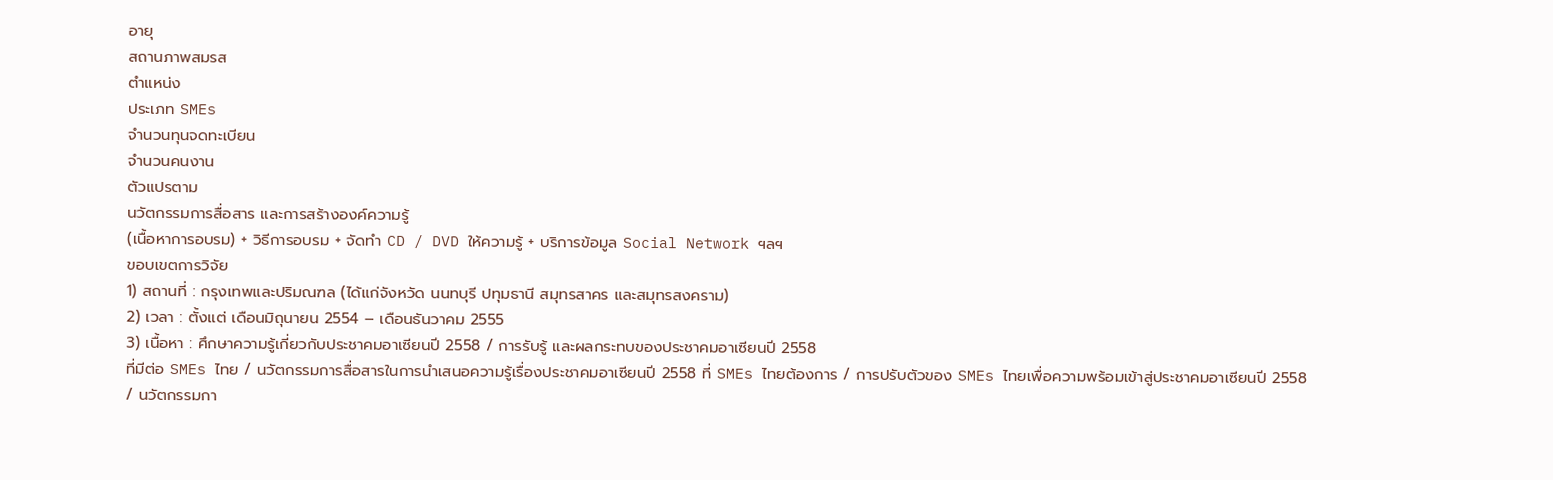อายุ
สถานภาพสมรส
ตำแหน่ง
ประเภท SMEs
จำนวนทุนจดทะเบียน
จำนวนคนงาน
ตัวแปรตาม
นวัตกรรมการสื่อสาร และการสร้างองค์ความรู้
(เนื้อหาการอบรม) + วิธีการอบรม + จัดทำ CD / DVD ให้ความรู้ + บริการข้อมูล Social Network ฯลฯ
ขอบเขตการวิจัย
1) สถานที่ : กรุงเทพและปริมณฑล (ได้แก่จังหวัด นนทบุรี ปทุมธานี สมุทรสาคร และสมุทรสงคราม)
2) เวลา : ตั้งแต่ เดือนมิถุนายน 2554 – เดือนธันวาคม 2555
3) เนื้อหา : ศึกษาความรู้เกี่ยวกับประชาคมอาเซียนปี 2558 / การรับรู้ และผลกระทบของประชาคมอาเซียนปี 2558
ที่มีต่อ SMEs ไทย / นวัตกรรมการสื่อสารในการนำเสนอความรู้เรื่องประชาคมอาเซียนปี 2558 ที่ SMEs ไทยต้องการ / การปรับตัวของ SMEs ไทยเพื่อความพร้อมเข้าสู่ประชาคมอาเซียนปี 2558 / นวัตกรรมกา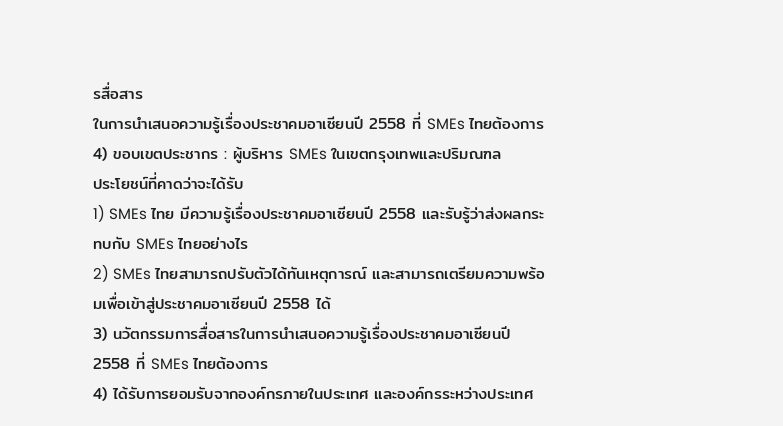รสื่อสาร
ในการนำเสนอความรู้เรื่องประชาคมอาเซียนปี 2558 ที่ SMEs ไทยต้องการ
4) ขอบเขตประชากร : ผู้บริหาร SMEs ในเขตกรุงเทพและปริมณฑล
ประโยชน์ที่คาดว่าจะได้รับ
1) SMEs ไทย มีความรู้เรื่องประชาคมอาเซียนปี 2558 และรับรู้ว่าส่งผลกระทบกับ SMEs ไทยอย่างไร
2) SMEs ไทยสามารถปรับตัวได้ทันเหตุการณ์ และสามารถเตรียมความพร้อมเพื่อเข้าสู่ประชาคมอาเซียนปี 2558 ได้
3) นวัตกรรมการสื่อสารในการนำเสนอความรู้เรื่องประชาคมอาเซียนปี 2558 ที่ SMEs ไทยต้องการ
4) ได้รับการยอมรับจากองค์กรภายในประเทศ และองค์กรระหว่างประเทศ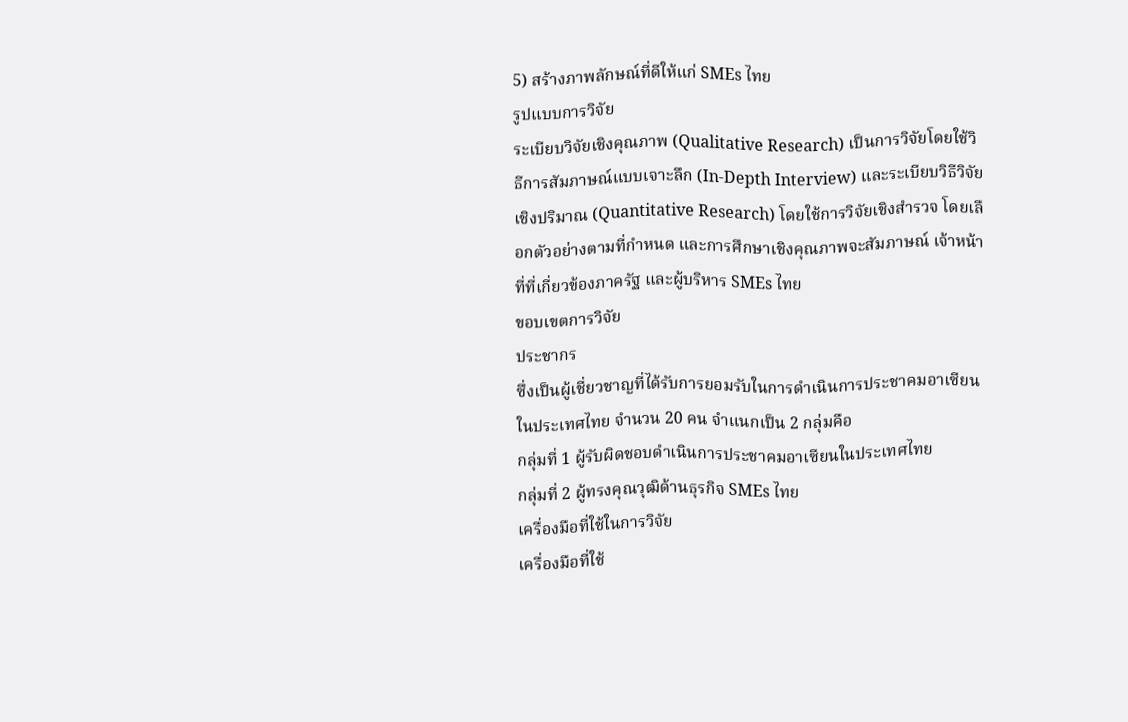5) สร้างภาพลักษณ์ที่ดีให้แก่ SMEs ไทย
รูปแบบการวิจัย
ระเบียบวิจัยเชิงคุณภาพ (Qualitative Research) เป็นการวิจัยโดยใช้วิธีการสัมภาษณ์แบบเจาะลึก (In-Depth Interview) และระเบียบวิธีวิจัยเชิงปริมาณ (Quantitative Research) โดยใช้การวิจัยเชิงสำรวจ โดยเลือกตัวอย่างตามที่กำหนด และการศึกษาเชิงคุณภาพจะสัมภาษณ์ เจ้าหน้าที่ที่เกี่ยวข้องภาครัฐ และผู้บริหาร SMEs ไทย
ขอบเขตการวิจัย
ประชากร
ซึ่งเป็นผู้เชี่ยวชาญที่ได้รับการยอมรับในการดำเนินการประชาคมอาเซียนในประเทศไทย จำนวน 20 คน จำแนกเป็น 2 กลุ่มคือ
กลุ่มที่ 1 ผู้รับผิดชอบดำเนินการประชาคมอาเซียนในประเทศไทย
กลุ่มที่ 2 ผู้ทรงคุณวุฒิด้านธุรกิจ SMEs ไทย
เครื่องมือที่ใช้ในการวิจัย
เครื่องมือที่ใช้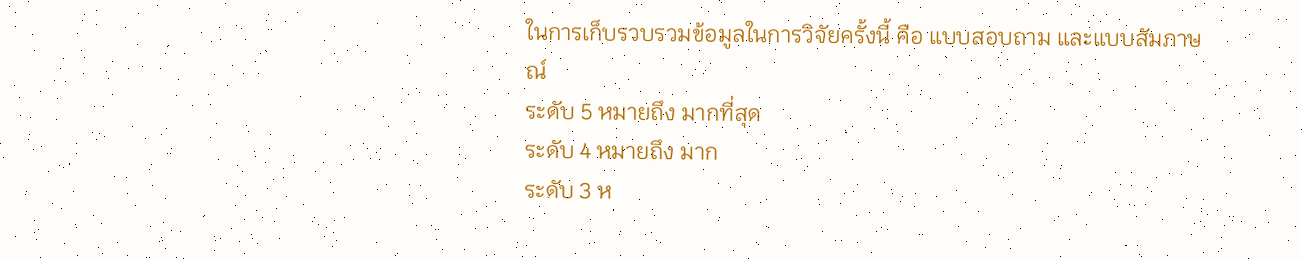ในการเก็บรวบรวมข้อมูลในการวิจัยครั้งนี้ คือ แบบสอบถาม และแบบสัมภาษณ์
ระดับ 5 หมายถึง มากที่สุด
ระดับ 4 หมายถึง มาก
ระดับ 3 ห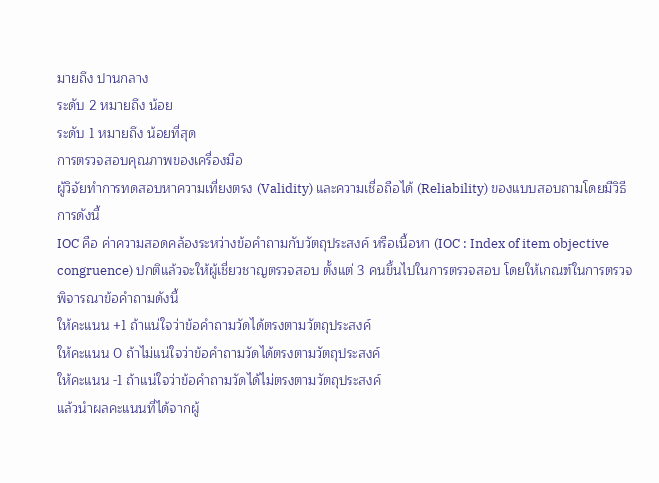มายถึง ปานกลาง
ระดับ 2 หมายถึง น้อย
ระดับ 1 หมายถึง น้อยที่สุด
การตรวจสอบคุณภาพของเครื่องมือ
ผู้วิจัยทำการทดสอบหาความเที่ยงตรง (Validity) และความเชื่อถือได้ (Reliability) ของแบบสอบถามโดยมีวิธีการดังนี้
IOC คือ ค่าความสอดคล้องระหว่างข้อคำถามกับวัตถุประสงค์ หรือเนื้อหา (IOC : Index of item objective congruence) ปกติแล้วจะให้ผู้เชี่ยวชาญตรวจสอบ ตั้งแต่ 3 คนขึ้นไปในการตรวจสอบ โดยให้เกณฑ์ในการตรวจพิจารณาข้อคำถามดังนี้
ให้คะแนน +1 ถ้าแน่ใจว่าข้อคำถามวัดได้ตรงตามวัตถุประสงค์
ให้คะแนน 0 ถ้าไม่แน่ใจว่าข้อคำถามวัดได้ตรงตามวัตถุประสงค์
ให้คะแนน -1 ถ้าแน่ใจว่าข้อคำถามวัดได้ไม่ตรงตามวัตถุประสงค์
แล้วนำผลคะแนนที่ได้จากผู้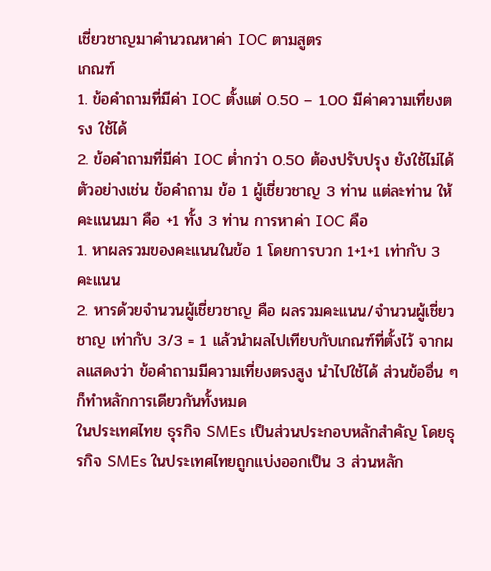เชี่ยวชาญมาคำนวณหาค่า IOC ตามสูตร
เกณฑ์
1. ข้อคำถามที่มีค่า IOC ตั้งแต่ 0.50 – 1.00 มีค่าความเที่ยงตรง ใช้ได้
2. ข้อคำถามที่มีค่า IOC ต่ำกว่า 0.50 ต้องปรับปรุง ยังใช้ไม่ได้
ตัวอย่างเช่น ข้อคำถาม ข้อ 1 ผู้เชี่ยวชาญ 3 ท่าน แต่ละท่าน ให้คะแนนมา คือ +1 ทั้ง 3 ท่าน การหาค่า IOC คือ
1. หาผลรวมของคะแนนในข้อ 1 โดยการบวก 1+1+1 เท่ากับ 3 คะแนน
2. หารด้วยจำนวนผู้เชี่ยวชาญ คือ ผลรวมคะแนน/จำนวนผู้เชี่ยวชาญ เท่ากับ 3/3 = 1 แล้วนำผลไปเทียบกับเกณฑ์ที่ตั้งไว้ จากผลแสดงว่า ข้อคำถามมีความเที่ยงตรงสูง นำไปใช้ได้ ส่วนข้ออื่น ๆ ก็ทำหลักการเดียวกันทั้งหมด
ในประเทศไทย ธุรกิจ SMEs เป็นส่วนประกอบหลักสำคัญ โดยธุรกิจ SMEs ในประเทศไทยถูกแบ่งออกเป็น 3 ส่วนหลัก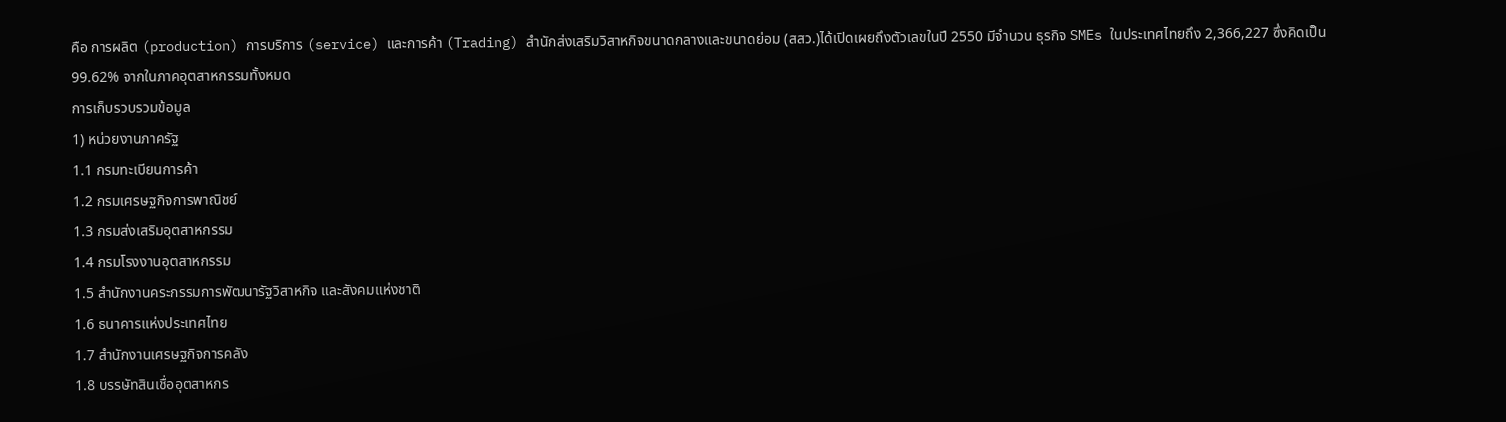คือ การผลิต (production) การบริการ (service) และการค้า (Trading) สำนักส่งเสริมวิสาหกิจขนาดกลางและขนาดย่อม (สสว.)ได้เปิดเผยถึงตัวเลขในปี 2550 มีจำนวน ธุรกิจ SMEs ในประเทศไทยถึง 2,366,227 ซึ่งคิดเป็น 99.62% จากในภาคอุตสาหกรรมทั้งหมด
การเก็บรวบรวมข้อมูล
1) หน่วยงานภาครัฐ
1.1 กรมทะเบียนการค้า
1.2 กรมเศรษฐกิจการพาณิชย์
1.3 กรมส่งเสริมอุตสาหกรรม
1.4 กรมโรงงานอุตสาหกรรม
1.5 สำนักงานคระกรรมการพัฒนารัฐวิสาหกิจ และสังคมแห่งชาติ
1.6 ธนาคารแห่งประเทศไทย
1.7 สำนักงานเศรษฐกิจการคลัง
1.8 บรรษัทสินเชื่ออุตสาหกร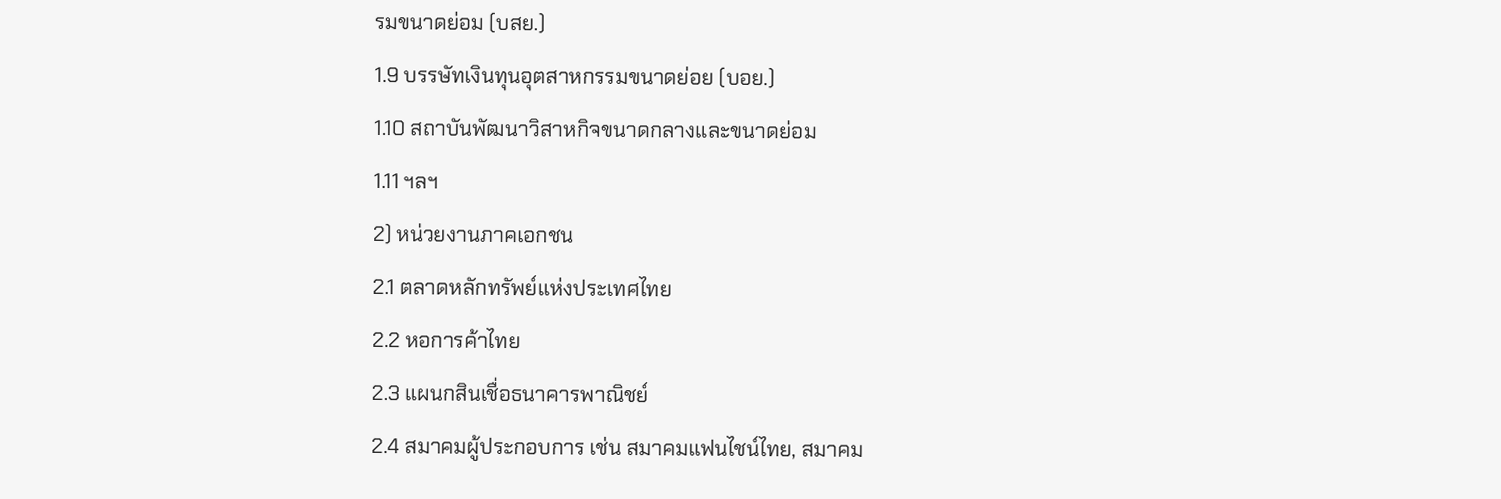รมขนาดย่อม (บสย.)
1.9 บรรษัทเงินทุนอุตสาหกรรมขนาดย่อย (บอย.)
1.10 สถาบันพัฒนาวิสาหกิจขนาดกลางและขนาดย่อม
1.11 ฯลฯ
2) หน่วยงานภาคเอกชน
2.1 ตลาดหลักทรัพย์แห่งประเทศไทย
2.2 หอการค้าไทย
2.3 แผนกสินเชื่อธนาคารพาณิชย์
2.4 สมาคมผู้ประกอบการ เช่น สมาคมแฟนไชน์ไทย, สมาคม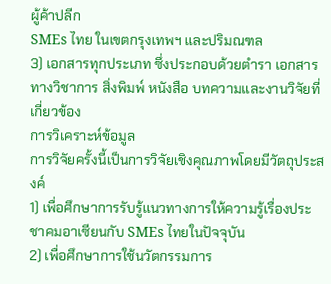ผู้ค้าปลีก
SMEs ไทย ในเขตกรุงเทพฯ และปริมณฑล
3) เอกสารทุกประเภท ซึ่งประกอบด้วยตำรา เอกสารทางวิชาการ สิ่งพิมพ์ หนังสือ บทความและงานวิจัยที่เกี่ยวข้อง
การวิเคราะห์ข้อมูล
การวิจัยครั้งนี้เป็นการวิจัยเชิงคุณภาพโดยมีวัตถุประสงค์
1) เพื่อศึกษาการรับรู้แนวทางการให้ความรู้เรื่องประชาคมอาเซียนกับ SMEs ไทยในปัจจุบัน
2) เพื่อศึกษาการใช้นวัตกรรมการ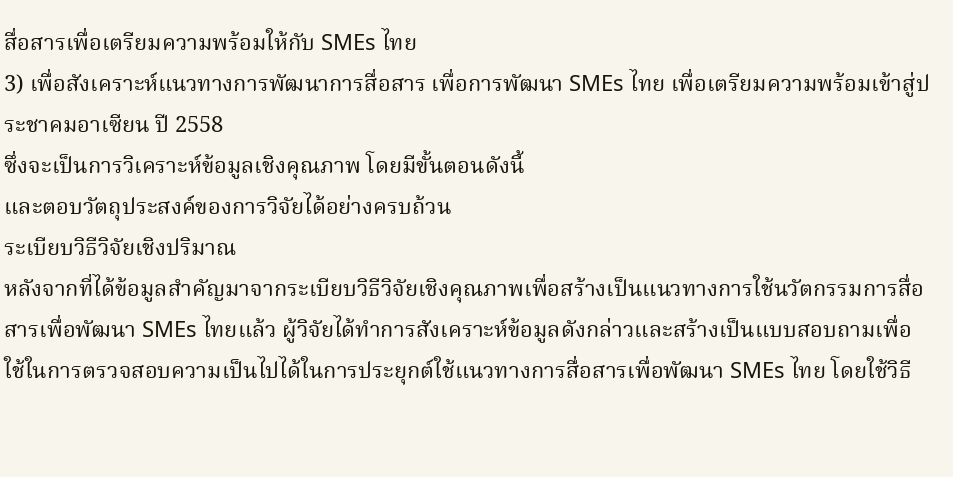สื่อสารเพื่อเตรียมความพร้อมให้กับ SMEs ไทย
3) เพื่อสังเคราะห์แนวทางการพัฒนาการสื่อสาร เพื่อการพัฒนา SMEs ไทย เพื่อเตรียมความพร้อมเข้าสู่ประชาคมอาเซียน ปี 2558
ซึ่งจะเป็นการวิเคราะห์ข้อมูลเชิงคุณภาพ โดยมีขั้นตอนดังนี้
และตอบวัตถุประสงค์ของการวิจัยได้อย่างครบถ้วน
ระเบียบวิธีวิจัยเชิงปริมาณ
หลังจากที่ได้ข้อมูลสำคัญมาจากระเบียบวิธีวิจัยเชิงคุณภาพเพื่อสร้างเป็นแนวทางการใช้นวัตกรรมการสื่อสารเพื่อพัฒนา SMEs ไทยแล้ว ผู้วิจัยได้ทำการสังเคราะห์ข้อมูลดังกล่าวและสร้างเป็นแบบสอบถามเพื่อใช้ในการตรวจสอบความเป็นไปได้ในการประยุกต์ใช้แนวทางการสื่อสารเพื่อพัฒนา SMEs ไทย โดยใช้วิธี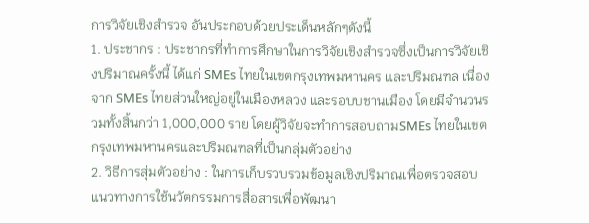การวิจัยเชิงสำรวจ อันประกอบด้วยประเด็นหลักๆดังนี้
1. ประชากร : ประชากรที่ทำการศึกษาในการวิจัยเชิงสำรวจซึ่งเป็นการวิจัยเชิงปริมาณครั้งนี้ ได้แก่ SMEs ไทยในเขตกรุงเทพมหานคร และปริมณฑล เนื่องจาก SMEs ไทยส่วนใหญ่อยู่ในเมืองหลวง และรอบบชานเมือง โดยมีจำนวนรวมทั้งสิ้นกว่า 1,000,000 ราย โดยผู้วิจัยจะทำการสอบถามSMEs ไทยในเขตกรุงเทพมหานครและปริมณฑลที่เป็นกลุ่มตัวอย่าง
2. วิธีการสุ่มตัวอย่าง : ในการเก็บรวบรวมข้อมูลเชิงปริมาณเพื่อตรวจสอบแนวทางการใช้นวัตกรรมการสื่อสารเพื่อพัฒนา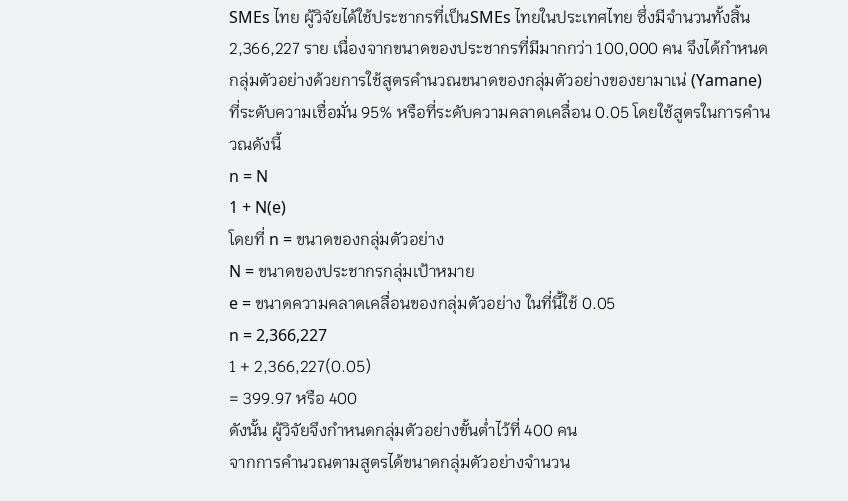SMEs ไทย ผู้วิจัยได้ใช้ประชากรที่เป็นSMEs ไทยในประเทศไทย ซึ่งมีจำนวนทั้งสิ้น 2,366,227 ราย เนื่องจากขนาดของประชากรที่มีมากกว่า 100,000 คน จึงได้กำหนดกลุ่มตัวอย่างด้วยการใช้สูตรคำนวณขนาดของกลุ่มตัวอย่างของยามาเน่ (Yamane) ที่ระดับความเชื่อมั่น 95% หรือที่ระดับความคลาดเคลื่อน 0.05 โดยใช้สูตรในการคำนวณดังนี้
n = N
1 + N(e)
โดยที่ n = ขนาดของกลุ่มตัวอย่าง
N = ขนาดของประชากรกลุ่มเป้าหมาย
e = ขนาดความคลาดเคลื่อนของกลุ่มตัวอย่าง ในที่นี้ใช้ 0.05
n = 2,366,227
1 + 2,366,227(0.05)
= 399.97 หรือ 400
ดังนั้น ผู้วิจัยจึงกำหนดกลุ่มตัวอย่างขั้นต่ำไว้ที่ 400 คน
จากการคำนวณตามสูตรได้ขนาดกลุ่มตัวอย่างจำนวน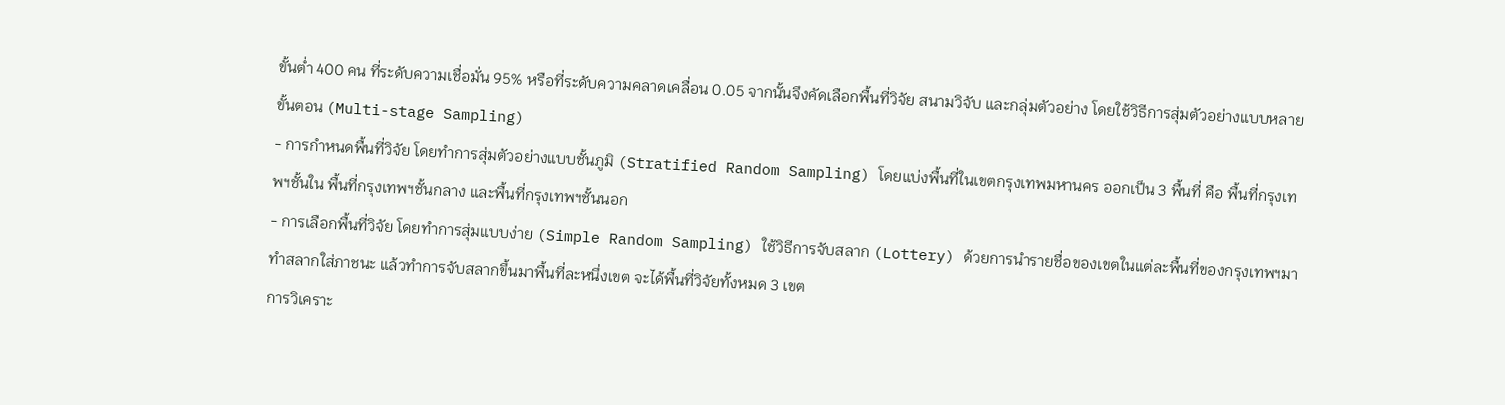ขั้นต่ำ 400 คน ที่ระดับความเชื่อมั่น 95% หรือที่ระดับความคลาดเคลื่อน 0.05 จากนั้นจึงคัดเลือกพื้นที่วิจัย สนามวิจับ และกลุ่มตัวอย่าง โดยใช้วิธีการสุ่มตัวอย่างแบบหลายขั้นตอน (Multi-stage Sampling)
- การกำหนดพื้นที่วิจัย โดยทำการสุ่มตัวอย่างแบบชั้นภูมิ (Stratified Random Sampling) โดยแบ่งพื้นที่ในเขตกรุงเทพมหานคร ออกเป็น 3 พื้นที่ คือ พื้นที่กรุงเทพฯชั้นใน พื้นที่กรุงเทพฯชั้นกลาง และพื้นที่กรุงเทพฯชั้นนอก
- การเลือกพื้นที่วิจัย โดยทำการสุ่มแบบง่าย (Simple Random Sampling) ใช้วิธีการจับสลาก (Lottery) ด้วยการนำรายชื่อของเขตในแต่ละพื้นที่ของกรุงเทพฯมาทำสลากใส่ภาชนะ แล้วทำการจับสลากขึ้นมาพื้นที่ละหนึ่งเขต จะได้พื้นที่วิจัยทั้งหมด 3 เขต
การวิเคราะ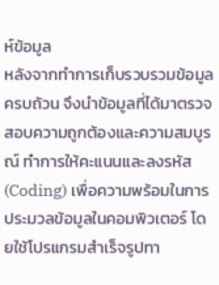ห์ข้อมูล
หลังจากทำการเก็บรวบรวมข้อมูลครบถ้วน จึงนำข้อมูลที่ได้มาตรวจสอบความถูกต้องและความสมบูรณ์ ทำการให้คะแนนและลงรหัส (Coding) เพื่อความพร้อมในการประมวลข้อมูลในคอมพิวเตอร์ โดยใช้โปรแกรมสำเร็จรูปทา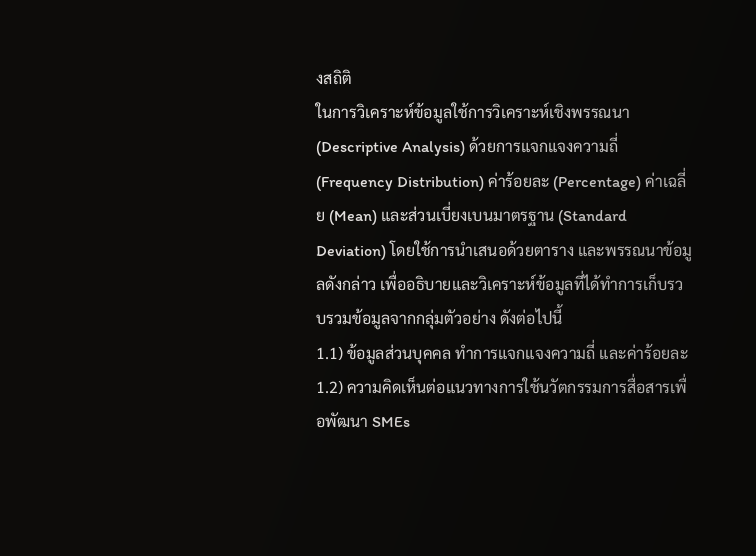งสถิติ
ในการวิเคราะห์ข้อมูลใช้การวิเคราะห์เชิงพรรณนา (Descriptive Analysis) ด้วยการแจกแจงความถี่ (Frequency Distribution) ค่าร้อยละ (Percentage) ค่าเฉลี่ย (Mean) และส่วนเบี่ยงเบนมาตรฐาน (Standard Deviation) โดยใช้การนำเสนอด้วยตาราง และพรรณนาข้อมูลดังกล่าว เพื่ออธิบายและวิเคราะห์ข้อมูลที่ได้ทำการเก็บรวบรวมข้อมูลจากกลุ่มตัวอย่าง ดังต่อไปนี้
1.1) ข้อมูลส่วนบุคคล ทำการแจกแจงความถี่ และค่าร้อยละ
1.2) ความคิดเห็นต่อแนวทางการใช้นวัตกรรมการสื่อสารเพื่อพัฒนา SMEs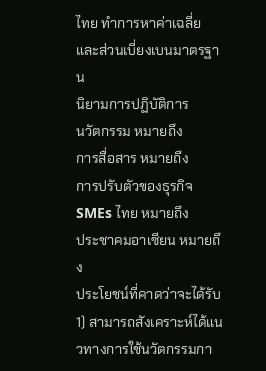ไทย ทำการหาค่าเฉลี่ย และส่วนเบี่ยงเบนมาตรฐาน
นิยามการปฏิบัติการ
นวัตกรรม หมายถึง
การสื่อสาร หมายถึง
การปรับตัวของธุรกิจ SMEs ไทย หมายถึง
ประชาคมอาเซียน หมายถึง
ประโยชน์ที่คาดว่าจะได้รับ
1) สามารถสังเคราะห์ได้แนวทางการใช้นวัตกรรมกา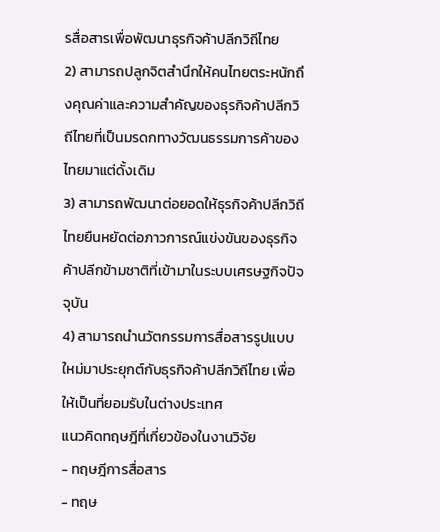รสื่อสารเพื่อพัฒนาธุรกิจค้าปลีกวิถีไทย
2) สามารถปลูกจิตสำนึกให้คนไทยตระหนักถึงคุณค่าและความสำคัญของธุรกิจค้าปลีกวิถีไทยที่เป็นมรดกทางวัฒนธรรมการค้าของไทยมาแต่ดั้งเดิม
3) สามารถพัฒนาต่อยอดให้ธุรกิจค้าปลีกวิถีไทยยืนหยัดต่อภาวการณ์แข่งขันของธุรกิจค้าปลีกข้ามชาติที่เข้ามาในระบบเศรษฐกิจปัจจุบัน
4) สามารถนำนวัตกรรมการสื่อสารรูปแบบใหม่มาประยุกต์กับธุรกิจค้าปลีกวิถีไทย เพื่อให้เป็นที่ยอมรับในต่างประเทศ
แนวคิดทฤษฎีที่เกี่ยวข้องในงานวิจัย
- ทฤษฎีการสื่อสาร
- ทฤษ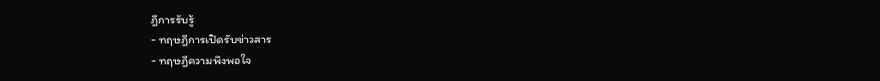ฎีการรับรู้
- ทฤษฎีการเปิดรับข่าวสาร
- ทฤษฎีความพึงพอใจ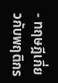- ทฤษฎีเกี่ยวกับพฤติกร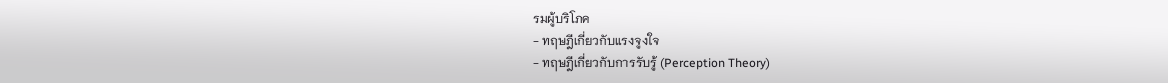รมผู้บริโภค
- ทฤษฎีเกี่ยวกับแรงจูงใจ
- ทฤษฎีเกี่ยวกับการรับรู้ (Perception Theory)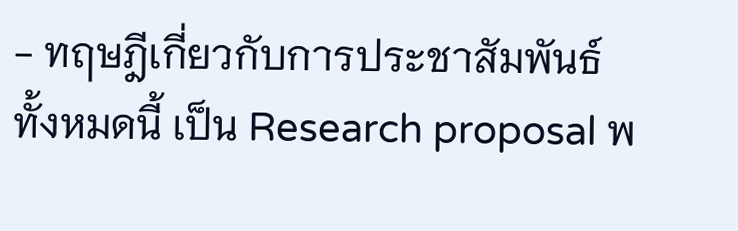- ทฤษฎีเกี่ยวกับการประชาสัมพันธ์
ทั้งหมดนี้ เป็น Research proposal พ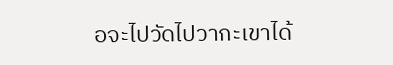อจะไปวัดไปวากะเขาได้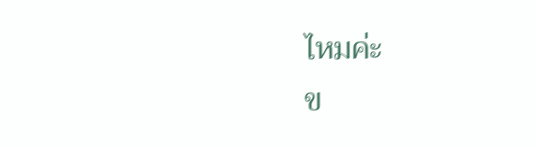ไหมค่ะ
ข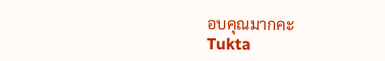อบคุณมากคะ
Tukta